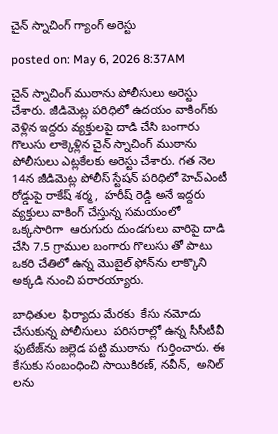చైన్ స్నాచింగ్ గ్యాంగ్ అరెస్టు

posted on: May 6, 2026 8:37AM

చైన్ స్నాచింగ్ ముఠాను పోలీసులు అరెస్టు చేశారు. జీడిమెట్ల పరిధిలో ఉదయం వాకింగ్‌కు వెళ్లిన ఇద్దరు వ్యక్తులపై దాడి చేసి బంగారు గొలుసు లాక్కెళ్లిన చైన్ స్నాచింగ్ ముఠాను పోలీసులు ఎట్లకేలకు అరెస్టు చేశారు. గత నెల 14న జీడిమెట్ల పోలీస్ స్టేషన్ పరిధిలో హెచ్‌ఎంటీ రోడ్డుపై రాకేష్ శర్మ,  హరీష్ రెడ్డి అనే ఇద్దరు వ్యక్తులు వాకింగ్ చేస్తున్న సమయంలో ఒక్కసారిగా  ఆరుగురు దుండగులు వారిపై దాడి చేసి 7.5 గ్రాముల బంగారు గొలుసు తో పాటు ఒకరి చేతిలో ఉన్న మొబైల్ ఫోన్‌ను లాక్కొని అక్కడి నుంచి పరారయ్యారు.

బాధితుల  ఫిర్యాదు మేరకు  కేసు నమోదు చేసుకున్న పోలీసులు  పరిసరాల్లో ఉన్న సీసీటీవీ ఫుటేజ్‌ను జల్లెడ పట్టి ముఠాను  గుర్తించారు. ఈ కేసుకు సంబంధించి సాయికిరణ్, నవీన్,  అనిల్ లను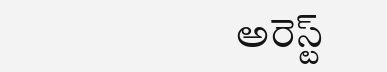అరెస్ట్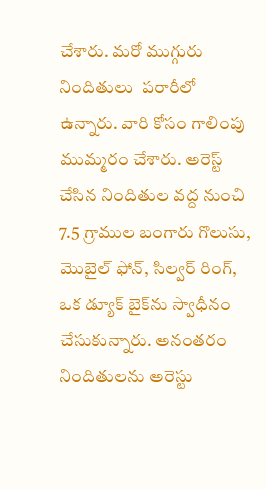చేశారు. మరో ముగ్గురు నిందితులు  పరారీలో ఉన్నారు. వారి కోసం గాలింపు ముమ్మరం చేశారు. అరెస్ట్ చేసిన నిందితుల వద్ద నుంచి 7.5 గ్రాముల బంగారు గొలుసు, మొబైల్ ఫోన్, సిల్వర్ రింగ్, ఒక డ్యూక్ బైక్‌ను స్వాధీనం చేసుకున్నారు. అనంతరం నిందితులను అరెస్టు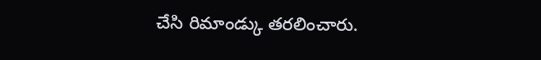చేసి రిమాండ్కు తరలించారు.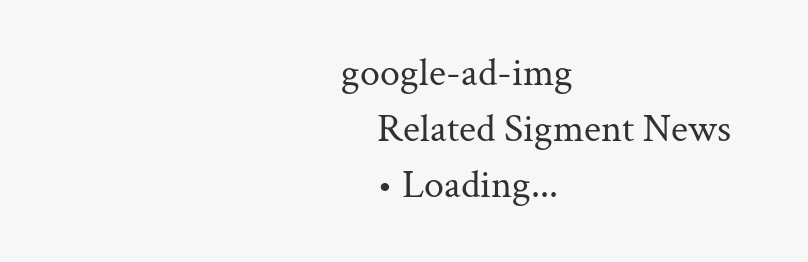google-ad-img
    Related Sigment News
    • Loading...